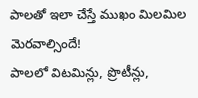పాలతో ఇలా చేస్తే ముఖం మిలమిల మెరవాల్సిందే!
పాలలో విటమిన్లు, ప్రొటీన్లు,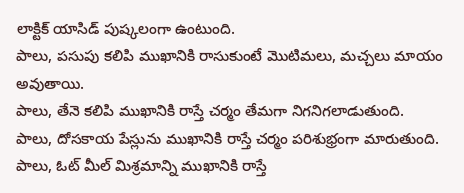లాక్టిక్ యాసిడ్ పుష్కలంగా ఉంటుంది.
పాలు, పసుపు కలిపి ముఖానికి రాసుకుంటే మొటిమలు, మచ్చలు మాయం అవుతాయి.
పాలు, తేనె కలిపి ముఖానికి రాస్తే చర్మం తేమగా నిగనిగలాడుతుంది.
పాలు, దోసకాయ పేస్లును ముఖానికి రాస్తే చర్మం పరిశుభ్రంగా మారుతుంది.
పాలు, ఓట్ మీల్ మిశ్రమాన్ని ముఖానికి రాస్తే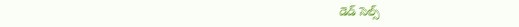డెడ్ సెల్స్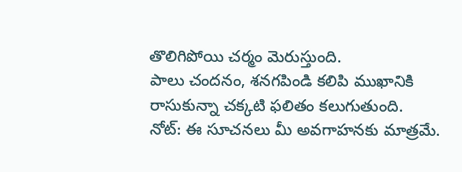తొలిగిపోయి చర్మం మెరుస్తుంది.
పాలు చందనం, శనగపిండి కలిపి ముఖానికి రాసుకున్నా చక్కటి ఫలితం కలుగుతుంది.
నోట్: ఈ సూచనలు మీ అవగాహనకు మాత్రమే.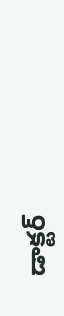డాక్టర్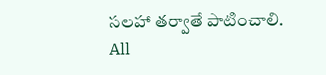సలహా తర్వాతే పాటించాలి.
All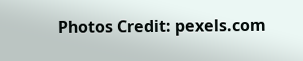Photos Credit: pexels.com